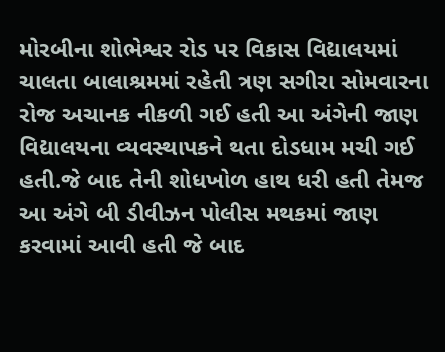મોરબીના શોભેશ્વર રોડ પર વિકાસ વિદ્યાલયમાં ચાલતા બાલાશ્રમમાં રહેતી ત્રણ સગીરા સોમવારના રોજ અચાનક નીકળી ગઈ હતી આ અંગેની જાણ વિદ્યાલયના વ્યવસ્થાપકને થતા દોડધામ મચી ગઈ હતી.જે બાદ તેની શોધખોળ હાથ ધરી હતી તેમજ આ અંગે બી ડીવીઝન પોલીસ મથકમાં જાણ કરવામાં આવી હતી જે બાદ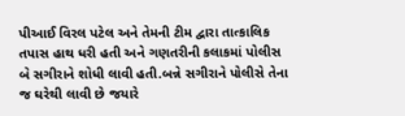પીઆઈ વિરલ પટેલ અને તેમની ટીમ દ્વારા તાત્કાલિક તપાસ હાથ ધરી હતી અને ગણતરીની કલાકમાં પોલીસ બે સગીરાને શોધી લાવી હતી.બન્ને સગીરાને પોલીસે તેના જ ઘરેથી લાવી છે જયારે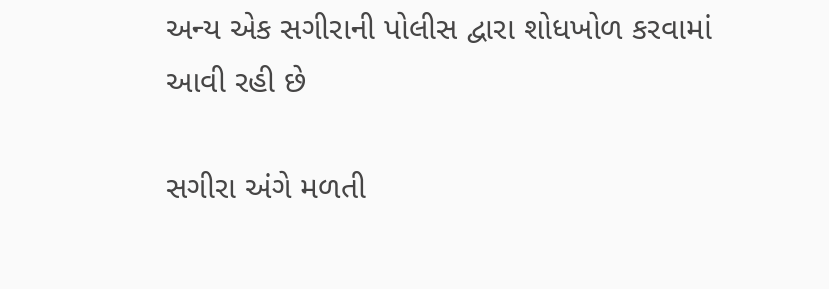અન્ય એક સગીરાની પોલીસ દ્વારા શોધખોળ કરવામાં આવી રહી છે

સગીરા અંગે મળતી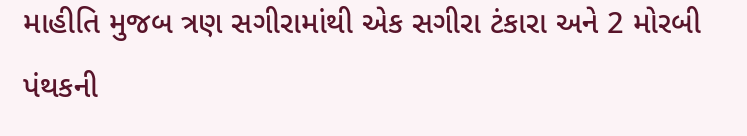માહીતિ મુજબ ત્રણ સગીરામાંથી એક સગીરા ટંકારા અને 2 મોરબી પંથકની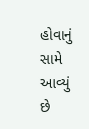હોવાનું સામે આવ્યું છે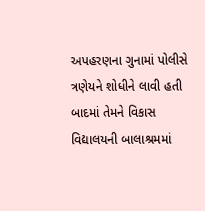અપહરણના ગુનામાં પોલીસે ત્રણેયને શોધીને લાવી હતી બાદમાં તેમને વિકાસ વિદ્યાલયની બાલાશ્રમમાં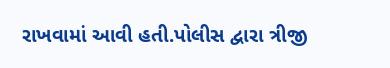રાખવામાં આવી હતી.પોલીસ દ્વારા ત્રીજી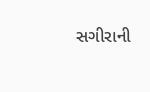સગીરાની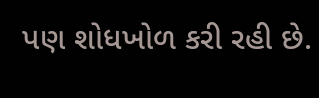પણ શોધખોળ કરી રહી છે.